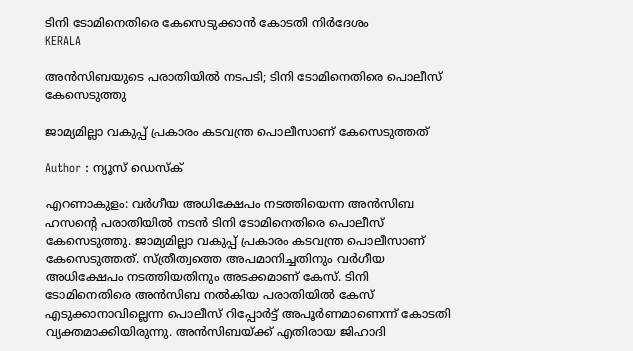ടിനി ടോമിനെതിരെ കേസെടുക്കാൻ കോടതി നിർദേശം
KERALA

അൻസിബയുടെ പരാതിയില്‍ നടപടി; ടിനി ടോമിനെതിരെ പൊലീസ് കേസെടുത്തു

ജാമ്യമില്ലാ വകുപ്പ് പ്രകാരം കടവന്ത്ര പൊലീസാണ് കേസെടുത്തത്

Author : ന്യൂസ് ഡെസ്ക്

എറണാകുളം: വർഗീയ അധിക്ഷേപം നടത്തിയെന്ന അൻസിബ ഹസന്റെ പരാതിയിൽ നടൻ ടിനി ടോമിനെതിരെ പൊലീസ് കേസെടുത്തു. ജാമ്യമില്ലാ വകുപ്പ് പ്രകാരം കടവന്ത്ര പൊലീസാണ് കേസെടുത്തത്. സ്ത്രീത്വത്തെ അപമാനിച്ചതിനും വർഗീയ അധിക്ഷേപം നടത്തിയതിനും അടക്കമാണ് കേസ്. ടിനി ടോമിനെതിരെ അൻസിബ നല്‍കിയ പരാതിയില്‍ കേസ് എടുക്കാനാവില്ലെന്ന പൊലീസ് റിപ്പോർട്ട്‌ അപൂർണമാണെന്ന് കോടതി വ്യക്തമാക്കിയിരുന്നു. അന്‍സിബയ്ക്ക് എതിരായ ജിഹാദി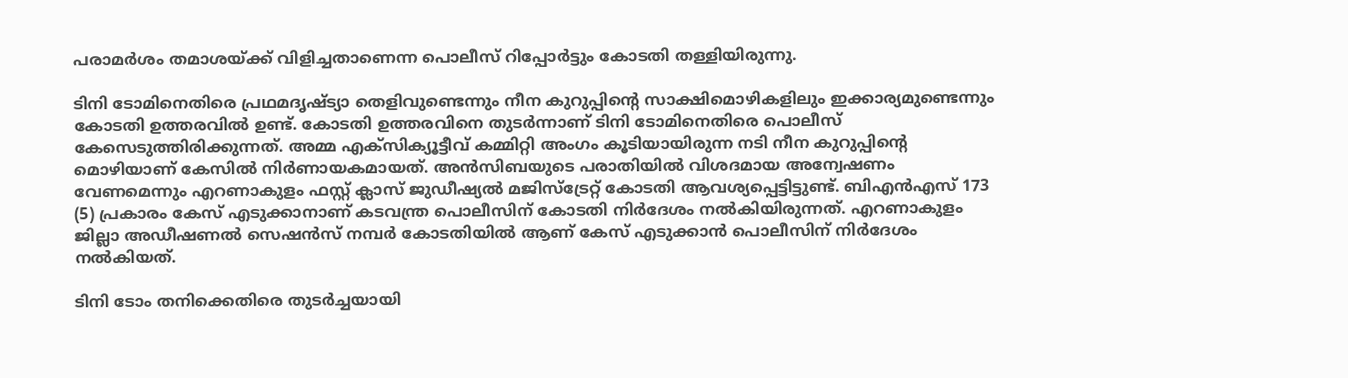പരാമർശം തമാശയ്ക്ക് വിളിച്ചതാണെന്ന പൊലീസ് റിപ്പോർട്ടും കോടതി തള്ളിയിരുന്നു.

ടിനി ടോമിനെതിരെ പ്രഥമദൃഷ്ട്യാ തെളിവുണ്ടെന്നും നീന കുറുപ്പിന്‍റെ സാക്ഷിമൊഴികളിലും ഇക്കാര്യമുണ്ടെന്നും കോടതി ഉത്തരവില്‍ ഉണ്ട്. കോടതി ഉത്തരവിനെ തുടര്‍ന്നാണ് ടിനി ടോമിനെതിരെ പൊലീസ് കേസെടുത്തിരിക്കുന്നത്. അമ്മ എക്സിക്യൂട്ടീവ് കമ്മിറ്റി അംഗം കൂടിയായിരുന്ന നടി നീന കുറുപ്പിന്‍റെ മൊഴിയാണ് കേസില്‍ നിര്‍ണായകമായത്. അന്‍സിബയുടെ പരാതിയില്‍ വിശദമായ അന്വേഷണം വേണമെന്നും എറണാകുളം ഫസ്റ്റ് ക്ലാസ് ജുഡീഷ്യല്‍ മജിസ്ട്രേറ്റ് കോടതി ആവശ്യപ്പെട്ടിട്ടുണ്ട്. ബിഎന്‍എസ് 173 (5) പ്രകാരം കേസ് എടുക്കാനാണ് കടവന്ത്ര പൊലീസിന് കോടതി നിർദേശം നൽകിയിരുന്നത്. എറണാകുളം ജില്ലാ അഡീഷണൽ സെഷൻസ് നമ്പർ കോടതിയിൽ ആണ് കേസ് എടുക്കാൻ പൊലീസിന് നിർദേശം നൽകിയത്.

ടിനി ടോം തനിക്കെതിരെ തുടർച്ചയായി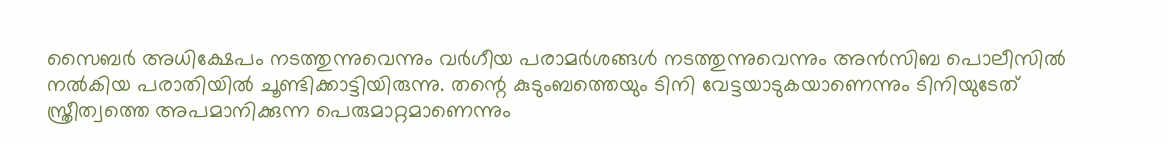സൈബർ അധിക്ഷേപം നടത്തുന്നുവെന്നും വർഗീയ പരാമർശങ്ങൾ നടത്തുന്നുവെന്നും അൻസിബ പൊലീസില്‍ നല്‍കിയ പരാതിയിൽ ചൂണ്ടിക്കാട്ടിയിരുന്നു. തന്റെ കുടുംബത്തെയും ടിനി വേട്ടയാടുകയാണെന്നും ടിനിയുടേത് സ്ത്രീത്വത്തെ അപമാനിക്കുന്ന പെരുമാറ്റമാണെന്നും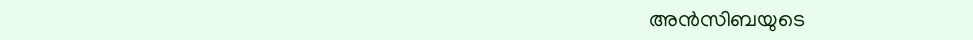അൻസിബയുടെ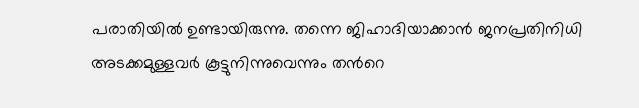പരാതിയില്‍ ഉണ്ടായിരുന്നു. തന്നെ ജിഹാദിയാക്കാന്‍ ജനപ്രതിനിധി അടക്കമുള്ളവര്‍ കൂട്ടുനിന്നുവെന്നും തന്‍റെ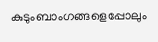കുടുംബാംഗങ്ങളെപ്പോലും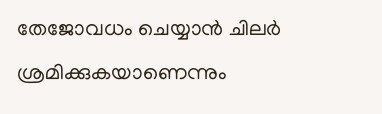തേജോവധം ചെയ്യാന്‍ ചിലര്‍ ശ്രമിക്കുകയാണെന്നും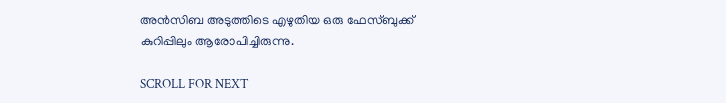അന്‍സിബ അടുത്തിടെ എഴുതിയ ഒരു ഫേസ്ബുക്ക് കുറിപ്പിലും ആരോപിച്ചിരുന്നു.

SCROLL FOR NEXT